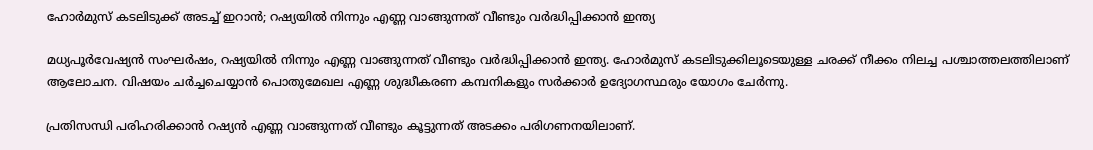ഹോർമുസ് കടലിടുക്ക് അടച്ച് ഇറാൻ; റഷ്യയിൽ നിന്നും എണ്ണ വാങ്ങുന്നത് വീണ്ടും വർദ്ധിപ്പിക്കാൻ ഇന്ത്യ

മധ്യപൂർവേഷ്യൻ സംഘർഷം, റഷ്യയിൽ നിന്നും എണ്ണ വാങ്ങുന്നത് വീണ്ടും വർദ്ധിപ്പിക്കാൻ ഇന്ത്യ. ഹോർമുസ് കടലിടുക്കിലൂടെയുള്ള ചരക്ക് നീക്കം നിലച്ച പശ്ചാത്തലത്തിലാണ് ആലോചന. വിഷയം ചർച്ചചെയ്യാൻ പൊതുമേഖല എണ്ണ ശുദ്ധീകരണ കമ്പനികളും സർക്കാർ ഉദ്യോഗസ്ഥരും യോഗം ചേർന്നു.

പ്രതിസന്ധി പരിഹരിക്കാൻ റഷ്യൻ എണ്ണ വാങ്ങുന്നത് വീണ്ടും കൂട്ടുന്നത് അടക്കം പരിഗണനയിലാണ്.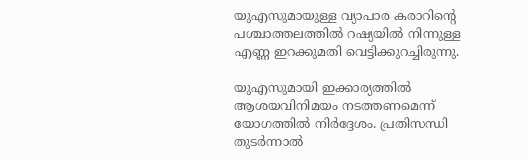യുഎസുമായുള്ള വ്യാപാര കരാറിന്റെ പശ്ചാത്തലത്തിൽ റഷ്യയിൽ നിന്നുള്ള എണ്ണ ഇറക്കുമതി വെട്ടിക്കുറച്ചിരുന്നു.

യുഎസുമായി ഇക്കാര്യത്തിൽ ആശയവിനിമയം നടത്തണമെന്ന് യോഗത്തിൽ നിർദ്ദേശം. പ്രതിസന്ധി തുടർന്നാൽ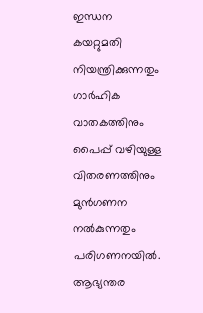ഇന്ധന കയറ്റുമതി നിയന്ത്രിക്കുന്നതും ഗാർഹിക വാതകത്തിനും പൈപ്പ് വഴിയുള്ള വിതരണത്തിനും മുൻഗണന നൽകുന്നതും പരിഗണനയിൽ. ആഭ്യന്തര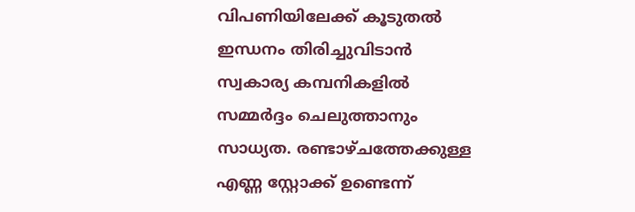വിപണിയിലേക്ക് കൂടുതൽ ഇന്ധനം തിരിച്ചുവിടാൻ സ്വകാര്യ കമ്പനികളിൽ സമ്മർദ്ദം ചെലുത്താനും സാധ്യത. രണ്ടാഴ്ചത്തേക്കുള്ള എണ്ണ സ്റ്റോക്ക് ഉണ്ടെന്ന്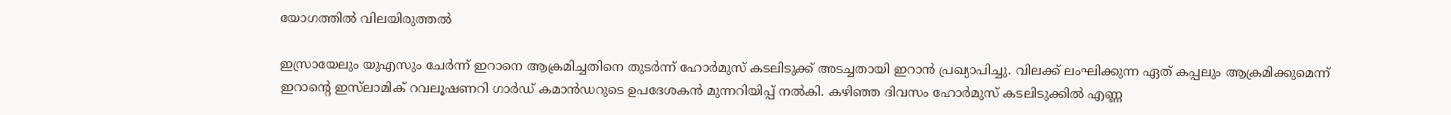യോഗത്തിൽ വിലയിരുത്തൽ

ഇസ്രായേലും യുഎസും ചേര്‍ന്ന് ഇറാനെ ആക്രമിച്ചതിനെ തുടര്‍ന്ന് ഹോര്‍മുസ് കടലിടുക്ക് അടച്ചതായി ഇറാന്‍ പ്രഖ്യാപിച്ചു. വിലക്ക് ലംഘിക്കുന്ന ഏത് കപ്പലും ആക്രമിക്കുമെന്ന് ഇറാന്റെ ഇസ്‌ലാമിക് റവലൂഷണറി ഗാര്‍ഡ് കമാന്‍ഡറുടെ ഉപദേശകന്‍ മുന്നറിയിപ്പ് നല്‍കി. കഴിഞ്ഞ ദിവസം ഹോര്‍മുസ് കടലിടുക്കില്‍ എണ്ണ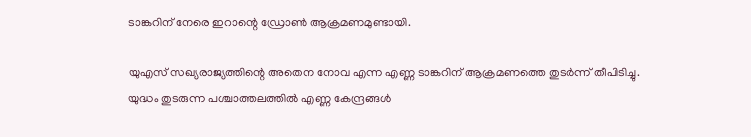ടാങ്കറിന് നേരെ ഇറാന്റെ ഡ്രോണ്‍ ആക്രമണമുണ്ടായി.

യുഎസ് സഖ്യരാജ്യത്തിന്റെ അതെന നോവ എന്ന എണ്ണ ടാങ്കറിന് ആക്രമണത്തെ തുടര്‍ന്ന് തീപിടിച്ചു. യുദ്ധം തുടരുന്ന പശ്ചാത്തലത്തില്‍ എണ്ണ കേന്ദ്രങ്ങള്‍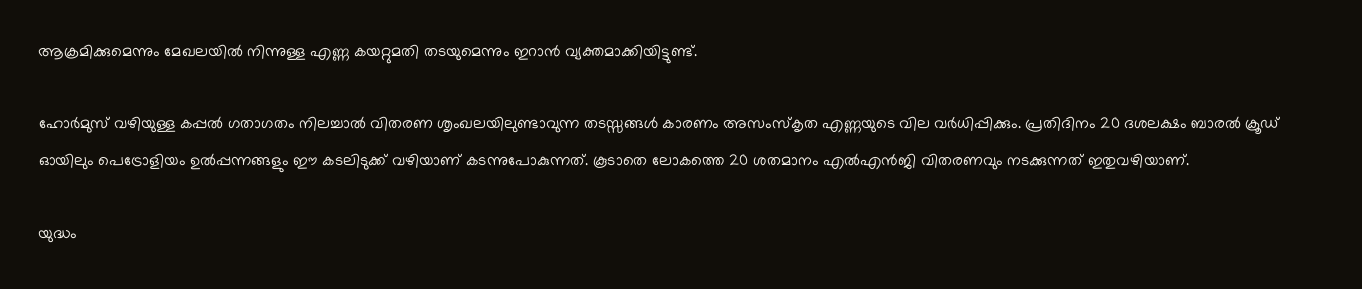ആക്രമിക്കുമെന്നും മേഖലയില്‍ നിന്നുള്ള എണ്ണ കയറ്റുമതി തടയുമെന്നും ഇറാന്‍ വ്യക്തമാക്കിയിട്ടുണ്ട്.

ഹോര്‍മുസ് വഴിയുള്ള കപ്പല്‍ ഗതാഗതം നിലച്ചാല്‍ വിതരണ ശൃംഖലയിലുണ്ടാവുന്ന തടസ്സങ്ങള്‍ കാരണം അസംസ്‌കൃത എണ്ണയുടെ വില വര്‍ധിപ്പിക്കും. പ്രതിദിനം 20 ദശലക്ഷം ബാരല്‍ ക്രൂഡ് ഓയിലും പെട്രോളിയം ഉല്‍പ്പന്നങ്ങളും ഈ കടലിടുക്ക് വഴിയാണ് കടന്നുപോകുന്നത്. കൂടാതെ ലോകത്തെ 20 ശതമാനം എല്‍എന്‍ജി വിതരണവും നടക്കുന്നത് ഇതുവഴിയാണ്.

യുദ്ധം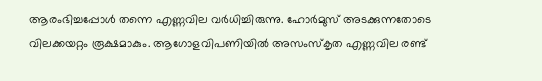ആരംഭിച്ചപ്പോള്‍ തന്നെ എണ്ണവില വര്‍ധിച്ചിരുന്നു. ഹോര്‍മുസ് അടക്കുന്നതോടെ വിലക്കയറ്റം രൂക്ഷമാകും. ആഗോളവിപണിയില്‍ അസംസ്‌കൃത എണ്ണവില രണ്ട്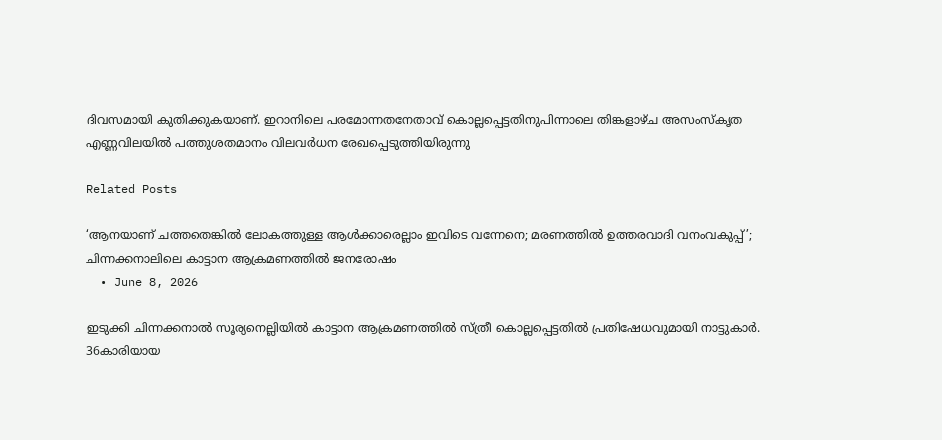ദിവസമായി കുതിക്കുകയാണ്. ഇറാനിലെ പരമോന്നതനേതാവ് കൊല്ലപ്പെട്ടതിനുപിന്നാലെ തിങ്കളാഴ്ച അസംസ്‌കൃത എണ്ണവിലയില്‍ പത്തുശതമാനം വിലവര്‍ധന രേഖപ്പെടുത്തിയിരുന്നു

Related Posts

‘ആനയാണ് ചത്തതെങ്കില്‍ ലോകത്തുള്ള ആള്‍ക്കാരെല്ലാം ഇവിടെ വന്നേനെ; മരണത്തില്‍ ഉത്തരവാദി വനംവകുപ്പ്’; ചിന്നക്കനാലിലെ കാട്ടാന ആക്രമണത്തില്‍ ജനരോഷം
  • June 8, 2026

ഇടുക്കി ചിന്നക്കനാല്‍ സൂര്യനെല്ലിയില്‍ കാട്ടാന ആക്രമണത്തില്‍ സ്ത്രീ കൊല്ലപ്പെട്ടതില്‍ പ്രതിഷേധവുമായി നാട്ടുകാര്‍. 36കാരിയായ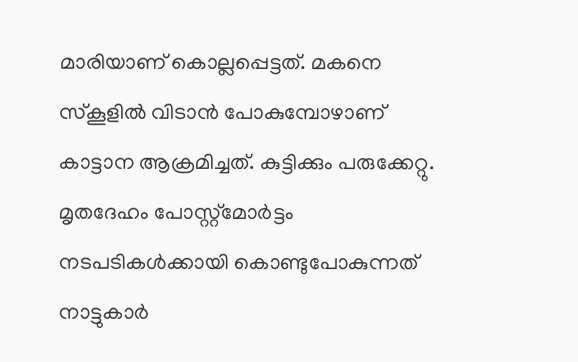മാരിയാണ് കൊല്ലപ്പെട്ടത്. മകനെ സ്‌കൂളില്‍ വിടാന്‍ പോകുമ്പോഴാണ് കാട്ടാന ആക്രമിച്ചത്. കുട്ടിക്കും പരുക്കേറ്റു. മൃതദേഹം പോസ്റ്റ്‌മോര്‍ട്ടം നടപടികള്‍ക്കായി കൊണ്ടുപോകുന്നത് നാട്ടുകാര്‍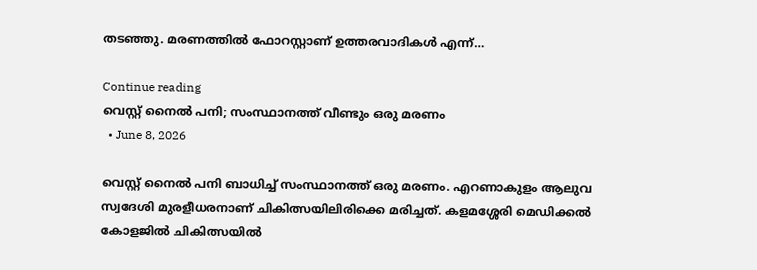തടഞ്ഞു. മരണത്തില്‍ ഫോറസ്റ്റാണ് ഉത്തരവാദികള്‍ എന്ന്…

Continue reading
വെസ്റ്റ് നൈൽ പനി; സംസ്ഥാനത്ത് വീണ്ടും ഒരു മരണം
  • June 8, 2026

വെസ്റ്റ് നൈൽ പനി ബാധിച്ച് സംസ്ഥാനത്ത് ഒരു മരണം. എറണാകുളം ആലുവ സ്വദേശി മുരളീധരനാണ് ചികിത്സയിലിരിക്കെ മരിച്ചത്. കളമശ്ശേരി മെഡിക്കൽ കോളജിൽ ചികിത്സയിൽ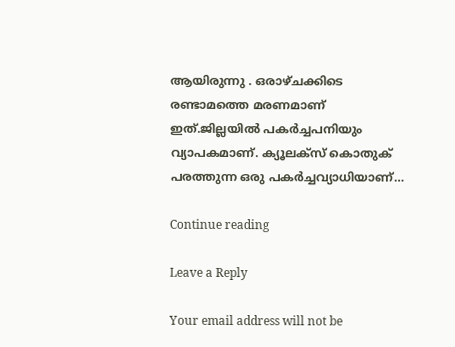ആയിരുന്നു . ഒരാഴ്ചക്കിടെ രണ്ടാമത്തെ മരണമാണ് ഇത്.ജില്ലയിൽ പകർച്ചപനിയും വ്യാപകമാണ്. ക്യൂലക്സ് കൊതുക് പരത്തുന്ന ഒരു പകർച്ചവ്യാധിയാണ്…

Continue reading

Leave a Reply

Your email address will not be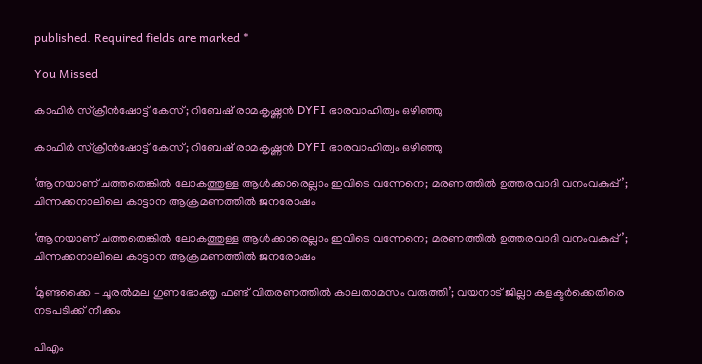published. Required fields are marked *

You Missed

കാഫിർ സ്‌ക്രീൻഷോട്ട് കേസ്; റിബേഷ് രാമകൃഷ്ണൻ DYFI ഭാരവാഹിത്വം ഒഴിഞ്ഞു

കാഫിർ സ്‌ക്രീൻഷോട്ട് കേസ്; റിബേഷ് രാമകൃഷ്ണൻ DYFI ഭാരവാഹിത്വം ഒഴിഞ്ഞു

‘ആനയാണ് ചത്തതെങ്കില്‍ ലോകത്തുള്ള ആള്‍ക്കാരെല്ലാം ഇവിടെ വന്നേനെ; മരണത്തില്‍ ഉത്തരവാദി വനംവകുപ്പ്’; ചിന്നക്കനാലിലെ കാട്ടാന ആക്രമണത്തില്‍ ജനരോഷം

‘ആനയാണ് ചത്തതെങ്കില്‍ ലോകത്തുള്ള ആള്‍ക്കാരെല്ലാം ഇവിടെ വന്നേനെ; മരണത്തില്‍ ഉത്തരവാദി വനംവകുപ്പ്’; ചിന്നക്കനാലിലെ കാട്ടാന ആക്രമണത്തില്‍ ജനരോഷം

‘മുണ്ടക്കൈ – ചൂരൽമല ഗുണഭോക്തൃ ഫണ്ട് വിതരണത്തിൽ കാലതാമസം വരുത്തി’; വയനാട് ജില്ലാ കളക്ടർക്കെതിരെ നടപടിക്ക് നീക്കം

പിഎം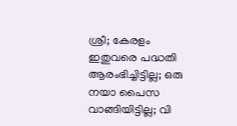ശ്രീ; കേരളം ഇതുവരെ പദ്ധതി ആരംഭിച്ചിട്ടില്ല; ഒരു നയാ പൈസ വാങ്ങിയിട്ടില്ല; വി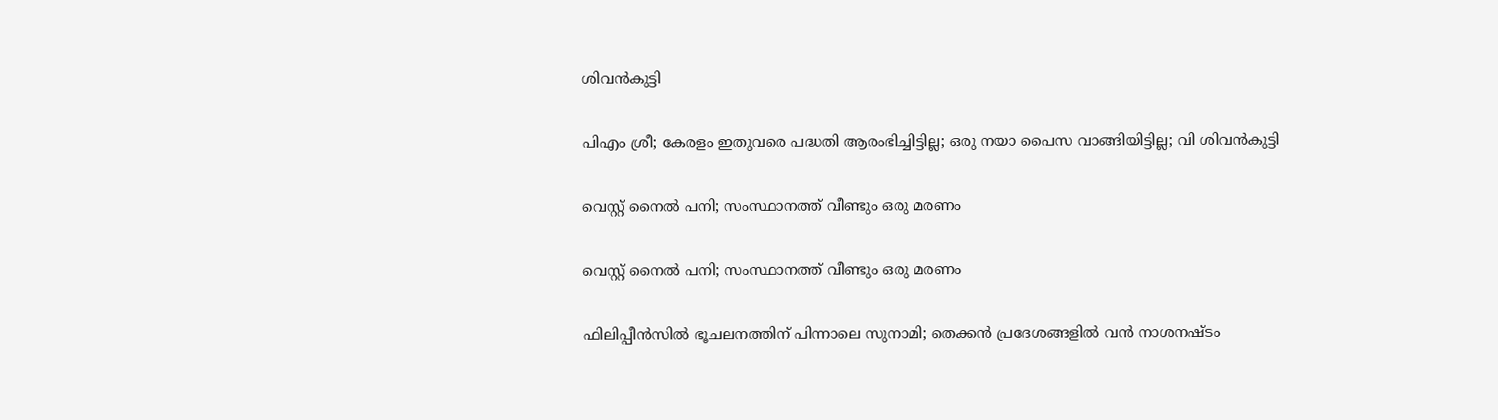ശിവന്‍കുട്ടി

പിഎം ശ്രീ; കേരളം ഇതുവരെ പദ്ധതി ആരംഭിച്ചിട്ടില്ല; ഒരു നയാ പൈസ വാങ്ങിയിട്ടില്ല; വി ശിവന്‍കുട്ടി

വെസ്റ്റ് നൈൽ പനി; സംസ്ഥാനത്ത് വീണ്ടും ഒരു മരണം

വെസ്റ്റ് നൈൽ പനി; സംസ്ഥാനത്ത് വീണ്ടും ഒരു മരണം

ഫിലിപ്പീൻസിൽ ഭൂചലനത്തിന് പിന്നാലെ സുനാമി; തെക്കൻ പ്രദേശങ്ങളിൽ വൻ നാശനഷ്ടം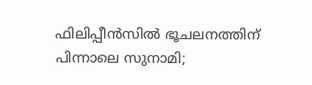ഫിലിപ്പീൻസിൽ ഭൂചലനത്തിന് പിന്നാലെ സുനാമി;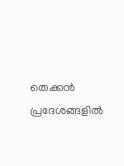തെക്കൻ പ്രദേശങ്ങളിൽ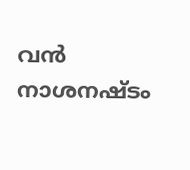വൻ നാശനഷ്ടം